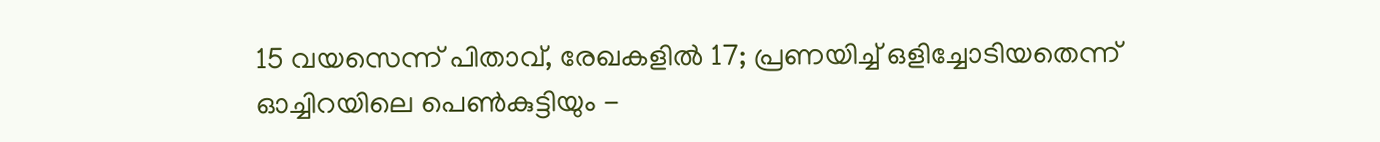15 വയസെന്ന് പിതാവ്, രേഖകളിൽ 17; പ്രണയിച്ച് ഒളിച്ചോടിയതെന്ന് ഓച്ചിറയിലെ പെൺകുട്ടിയും -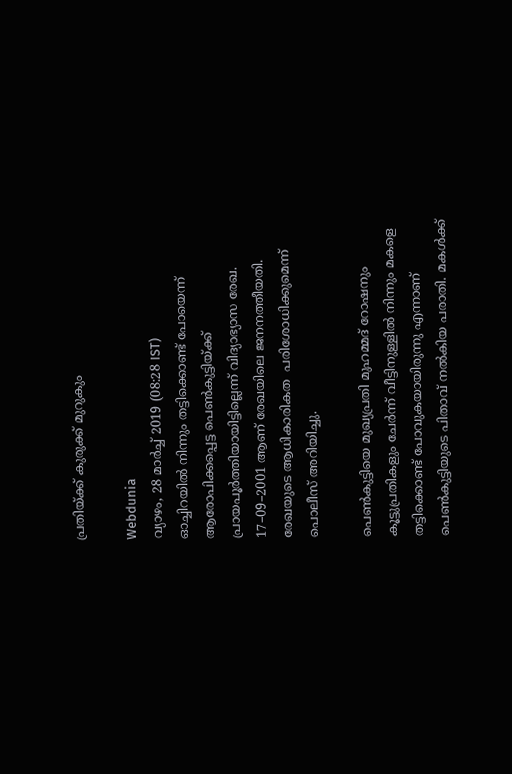പ്രതിയ്ക്ക് കുരുക്ക് മുറുകും

Webdunia
വ്യാഴം, 28 മാര്‍ച്ച് 2019 (08:28 IST)
ഓച്ചിറയിൽ നിന്നും തട്ടിക്കൊണ്ട് പോയെന്ന് ആരോപിക്കപ്പെട്ട പെൺകുട്ടിയ്ക്ക് പ്രായപൂർത്തിയായിട്ടില്ലെന്ന് വിദ്യാഭ്യാസ രേഖ. 17–09–2001 ആണ് രേഖയിലെ ജനനത്തീയതി. രേഖയുടെ ആധികാരികത  പരിശോധിക്കുമെന്ന് പൊലീസ് അറിയിച്ചു.

പെൺകുട്ടിയെ മുഖ്യപ്രതി മുഹമ്മദ് റോഷനും കൂട്ടുപ്രതികളും ചേർന്ന് വീട്ടിനുള്ളിൽ നിന്നും മകളെ തട്ടിക്കൊണ്ട് പോവുകയായിരുന്നു എന്നാണ് പെൺകുട്ടിയുടെ പിതാവ് നൽകിയ പരാതി. മകൾക്ക്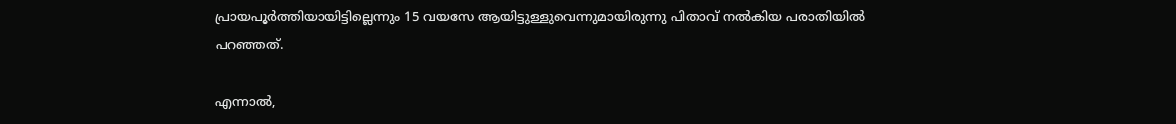പ്രായപൂർത്തിയായിട്ടില്ലെന്നും 15 വയസേ ആയിട്ടുള്ളുവെന്നുമായിരുന്നു പിതാവ് നൽകിയ പരാതിയിൽ പറഞ്ഞത്.

എന്നാൽ,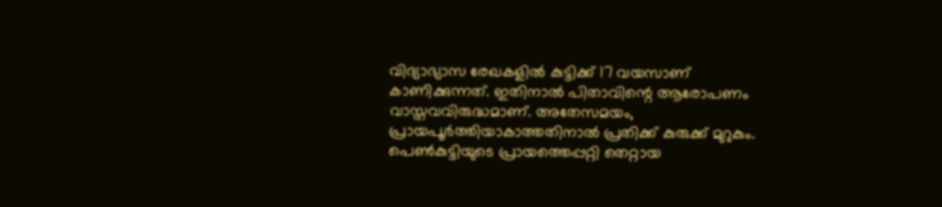വിദ്യാഭ്യാസ രേഖകളിൽ കുട്ടിക്ക് 17 വയസാണ് കാണിക്കുന്നത്. ഇതിനാൽ പിതാവിന്റെ ആരോപണം വാസ്തവവിരുദ്ധമാണ്. അതേസമയം, പ്രായപൂർത്തിയാകാത്തതിനാൽ പ്രതിക്ക് കുരുക്ക് മുറുകും. പെണ്‍കുട്ടിയുടെ പ്രായത്തെപ്പറ്റി തെറ്റായ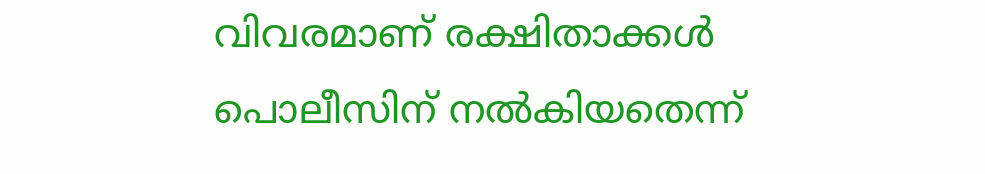വിവരമാണ് രക്ഷിതാക്കള്‍ പൊലീസിന് നല്‍കിയതെന്ന്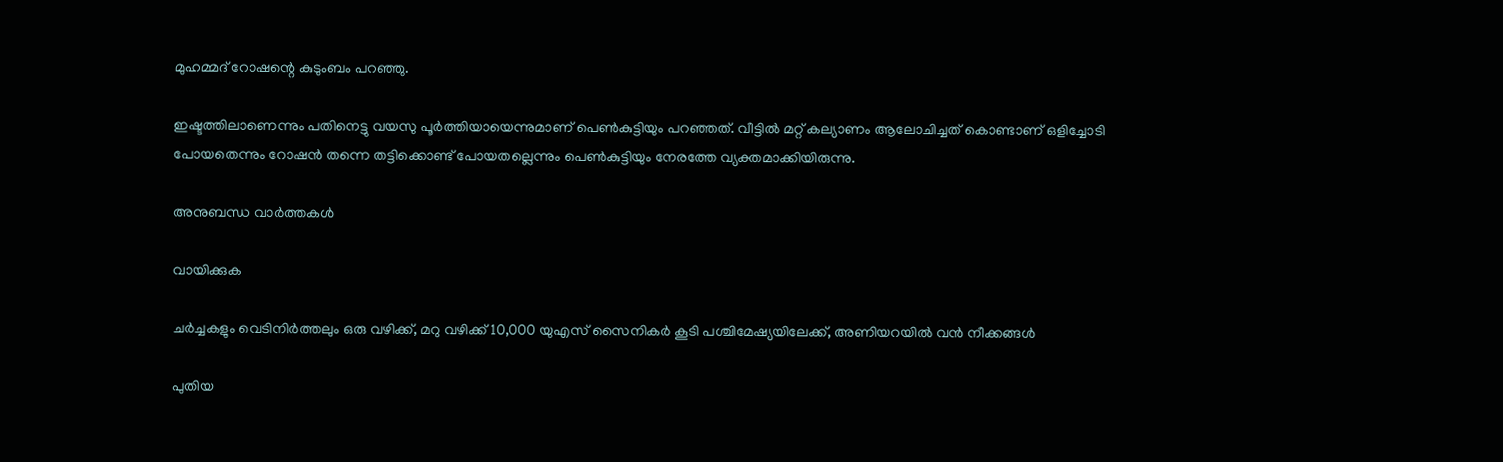മുഹമ്മദ് റോഷന്റെ കുടുംബം പറഞ്ഞു.

ഇഷ്ടത്തിലാണെന്നും പതിനെട്ടു വയസു പൂര്‍ത്തിയായെന്നുമാണ് പെണ്‍കുട്ടിയും പറഞ്ഞത്. വീട്ടിൽ മറ്റ് കല്യാണം ആലോചിച്ചത് കൊണ്ടാണ് ഒളിച്ചോടി പോയതെന്നും റോഷൻ തന്നെ തട്ടിക്കൊണ്ട് പോയതല്ലെന്നും പെൺകുട്ടിയും നേരത്തേ വ്യക്തമാക്കിയിരുന്നു.

അനുബന്ധ വാര്‍ത്തകള്‍

വായിക്കുക

ചർച്ചകളും വെടിനിർത്തലും ഒരു വഴിക്ക്, മറു വഴിക്ക് 10,000 യുഎസ് സൈനികർ കൂടി പശ്ചിമേഷ്യയിലേക്ക്, അണിയറയിൽ വൻ നീക്കങ്ങൾ

പുതിയ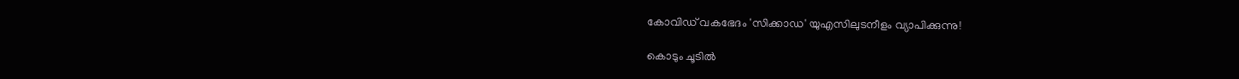കോവിഡ് വകഭേദം 'സിക്കാഡ' യുഎസിലുടനീളം വ്യാപിക്കുന്നു!

കൊടും ചൂടിൽ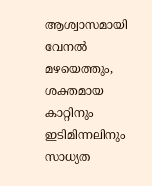ആശ്വാസമായി വേനൽ മഴയെത്തും, ശക്തമായ കാറ്റിനും ഇടിമിന്നലിനും സാധ്യത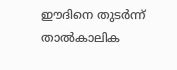ഈദിനെ തുടർന്ന് താൽകാലിക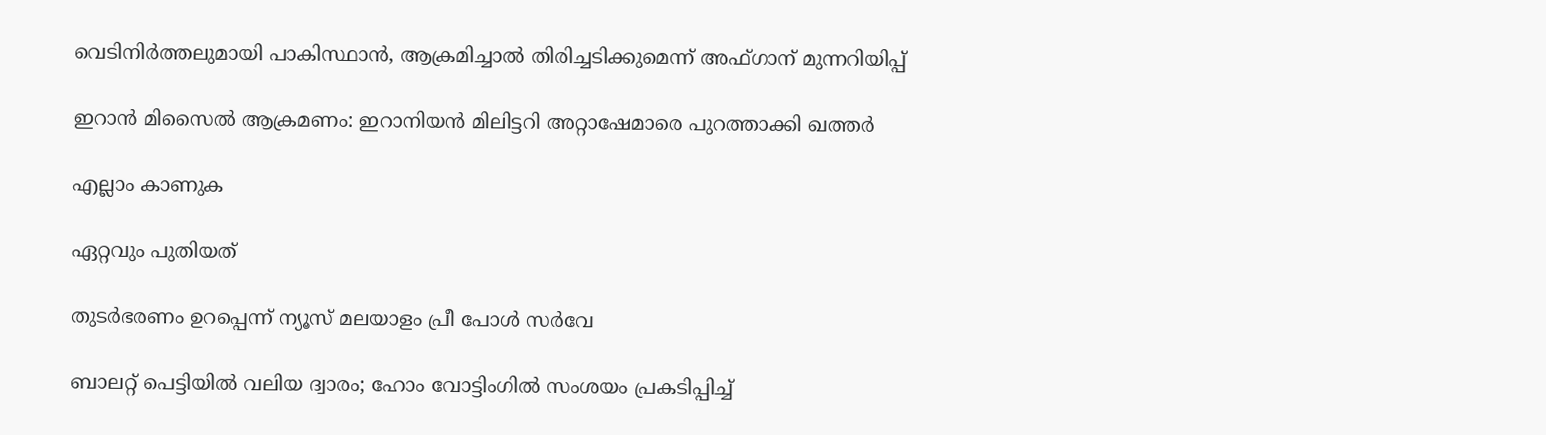വെടിനിർത്തലുമായി പാകിസ്ഥാൻ, ആക്രമിച്ചാൽ തിരിച്ചടിക്കുമെന്ന് അഫ്ഗാന് മുന്നറിയിപ്പ്

ഇറാൻ മിസൈൽ ആക്രമണം: ഇറാനിയൻ മിലിട്ടറി അറ്റാഷേമാരെ പുറത്താക്കി ഖത്തർ

എല്ലാം കാണുക

ഏറ്റവും പുതിയത്

തുടർഭരണം ഉറപ്പെന്ന് ന്യൂസ് മലയാളം പ്രീ പോൾ സർവേ

ബാലറ്റ് പെട്ടിയില്‍ വലിയ ദ്വാരം; ഹോം വോട്ടിംഗില്‍ സംശയം പ്രകടിപ്പിച്ച്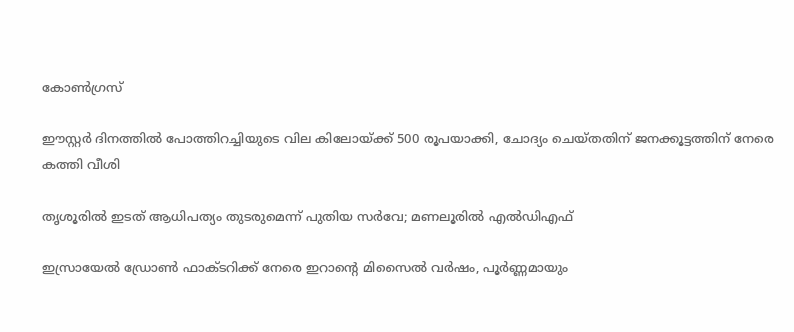കോണ്‍ഗ്രസ്

ഈസ്റ്റര്‍ ദിനത്തില്‍ പോത്തിറച്ചിയുടെ വില കിലോയ്ക്ക് 500 രൂപയാക്കി, ചോദ്യം ചെയ്തതിന് ജനക്കൂട്ടത്തിന് നേരെ കത്തി വീശി

തൃശൂരിൽ ഇടത് ആധിപത്യം തുടരുമെന്ന് പുതിയ സർവേ; മണലൂരിൽ എൽഡിഎഫ്

ഇസ്രായേൽ ഡ്രോൺ ഫാക്ടറിക്ക് നേരെ ഇറാന്റെ മിസൈൽ വർഷം, പൂർണ്ണമായും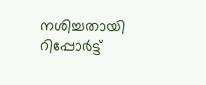നശിച്ചതായി റിപ്പോർട്ട്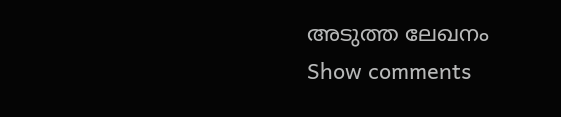അടുത്ത ലേഖനം
Show comments